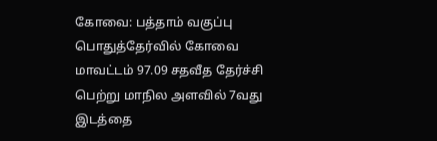கோவை: பத்தாம் வகுப்பு பொதுத்தேர்வில் கோவை மாவட்டம் 97.09 சதவீத தேர்ச்சி பெற்று மாநில அளவில் 7வது இடத்தை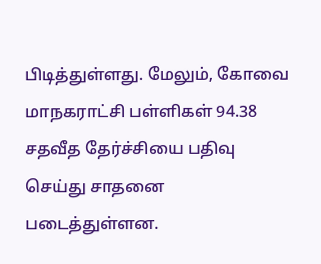பிடித்துள்ளது. மேலும், கோவை மாநகராட்சி பள்ளிகள் 94.38 சதவீத தேர்ச்சியை பதிவு செய்து சாதனை படைத்துள்ளன.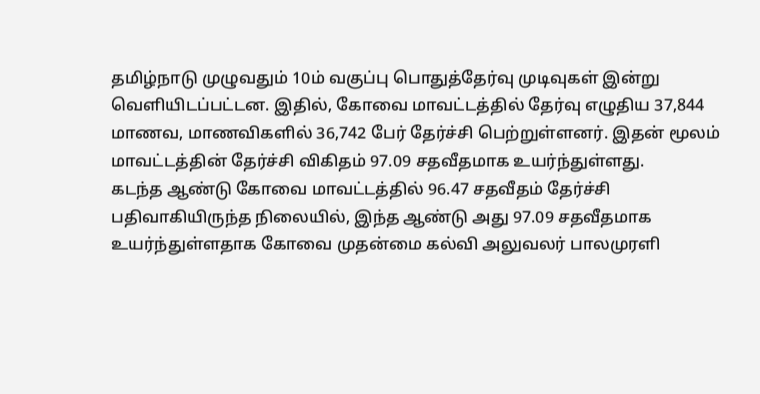தமிழ்நாடு முழுவதும் 10ம் வகுப்பு பொதுத்தேர்வு முடிவுகள் இன்று வெளியிடப்பட்டன. இதில், கோவை மாவட்டத்தில் தேர்வு எழுதிய 37,844 மாணவ, மாணவிகளில் 36,742 பேர் தேர்ச்சி பெற்றுள்ளனர். இதன் மூலம் மாவட்டத்தின் தேர்ச்சி விகிதம் 97.09 சதவீதமாக உயர்ந்துள்ளது.
கடந்த ஆண்டு கோவை மாவட்டத்தில் 96.47 சதவீதம் தேர்ச்சி பதிவாகியிருந்த நிலையில், இந்த ஆண்டு அது 97.09 சதவீதமாக உயர்ந்துள்ளதாக கோவை முதன்மை கல்வி அலுவலர் பாலமுரளி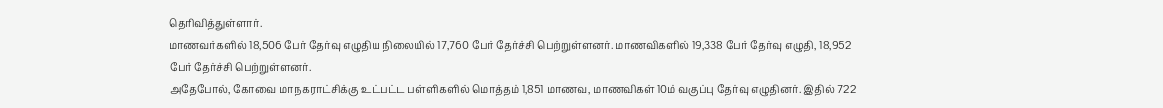தெரிவித்துள்ளார்.
மாணவர்களில் 18,506 பேர் தேர்வு எழுதிய நிலையில் 17,760 பேர் தேர்ச்சி பெற்றுள்ளனர். மாணவிகளில் 19,338 பேர் தேர்வு எழுதி, 18,952 பேர் தேர்ச்சி பெற்றுள்ளனர்.
அதேபோல், கோவை மாநகராட்சிக்கு உட்பட்ட பள்ளிகளில் மொத்தம் 1,851 மாணவ, மாணவிகள் 10ம் வகுப்பு தேர்வு எழுதினர். இதில் 722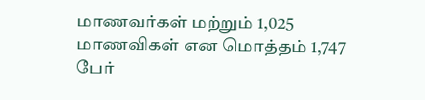மாணவர்கள் மற்றும் 1,025 மாணவிகள் என மொத்தம் 1,747 பேர்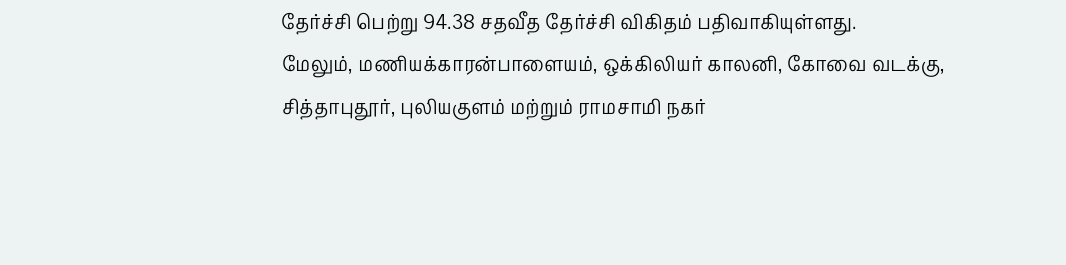தேர்ச்சி பெற்று 94.38 சதவீத தேர்ச்சி விகிதம் பதிவாகியுள்ளது.
மேலும், மணியக்காரன்பாளையம், ஒக்கிலியர் காலனி, கோவை வடக்கு, சித்தாபுதூர், புலியகுளம் மற்றும் ராமசாமி நகர்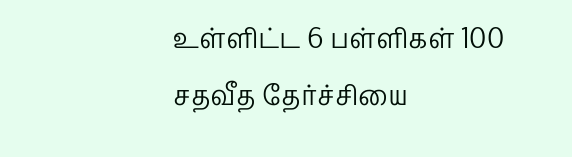உள்ளிட்ட 6 பள்ளிகள் 100 சதவீத தேர்ச்சியை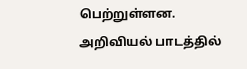பெற்றுள்ளன.
அறிவியல் பாடத்தில்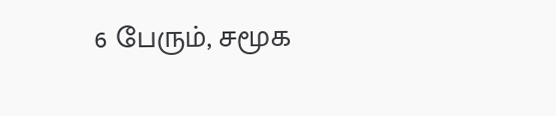6 பேரும், சமூக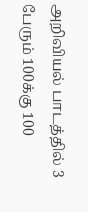அறிவியல் பாடத்தில் 3 பேரும் 100க்கு 100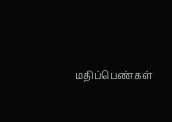மதிப்பெண்கள்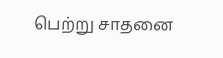பெற்று சாதனை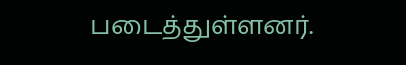படைத்துள்ளனர்.